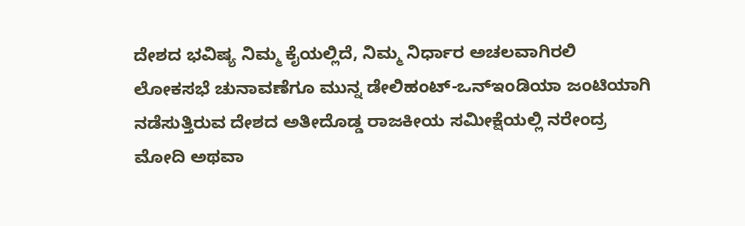ದೇಶದ ಭವಿಷ್ಯ ನಿಮ್ಮ ಕೈಯಲ್ಲಿದೆ, ನಿಮ್ಮ ನಿರ್ಧಾರ ಅಚಲವಾಗಿರಲಿ
ಲೋಕಸಭೆ ಚುನಾವಣೆಗೂ ಮುನ್ನ ಡೇಲಿಹಂಟ್-ಒನ್ಇಂಡಿಯಾ ಜಂಟಿಯಾಗಿ ನಡೆಸುತ್ತಿರುವ ದೇಶದ ಅತೀದೊಡ್ಡ ರಾಜಕೀಯ ಸಮೀಕ್ಷೆಯಲ್ಲಿ ನರೇಂದ್ರ ಮೋದಿ ಅಥವಾ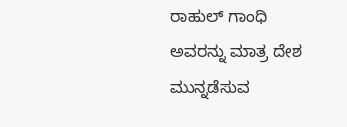ರಾಹುಲ್ ಗಾಂಧಿ ಅವರನ್ನು ಮಾತ್ರ ದೇಶ ಮುನ್ನಡೆಸುವ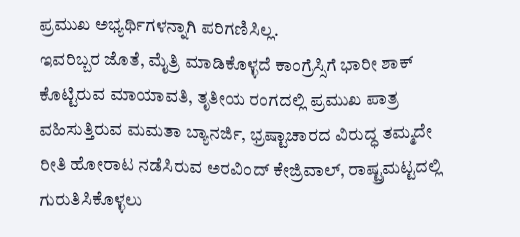ಪ್ರಮುಖ ಅಭ್ಯರ್ಥಿಗಳನ್ನಾಗಿ ಪರಿಗಣಿಸಿಲ್ಲ.
ಇವರಿಬ್ಬರ ಜೊತೆ, ಮೈತ್ರಿ ಮಾಡಿಕೊಳ್ಳದೆ ಕಾಂಗ್ರೆಸ್ಸಿಗೆ ಭಾರೀ ಶಾಕ್ ಕೊಟ್ಟಿರುವ ಮಾಯಾವತಿ, ತೃತೀಯ ರಂಗದಲ್ಲಿ ಪ್ರಮುಖ ಪಾತ್ರ ವಹಿಸುತ್ತಿರುವ ಮಮತಾ ಬ್ಯಾನರ್ಜಿ, ಭ್ರಷ್ಟಾಚಾರದ ವಿರುದ್ಧ ತಮ್ಮದೇ ರೀತಿ ಹೋರಾಟ ನಡೆಸಿರುವ ಅರವಿಂದ್ ಕೇಜ್ರಿವಾಲ್, ರಾಷ್ಟ್ರಮಟ್ಟದಲ್ಲಿ ಗುರುತಿಸಿಕೊಳ್ಳಲು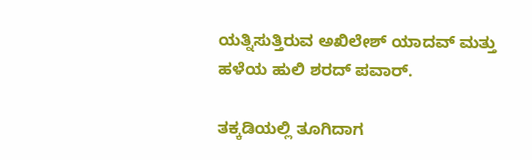ಯತ್ನಿಸುತ್ತಿರುವ ಅಖಿಲೇಶ್ ಯಾದವ್ ಮತ್ತು ಹಳೆಯ ಹುಲಿ ಶರದ್ ಪವಾರ್.

ತಕ್ಕಡಿಯಲ್ಲಿ ತೂಗಿದಾಗ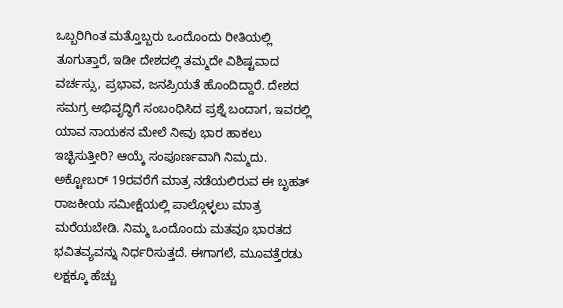ಒಬ್ಬರಿಗಿಂತ ಮತ್ತೊಬ್ಬರು ಒಂದೊಂದು ರೀತಿಯಲ್ಲಿ ತೂಗುತ್ತಾರೆ, ಇಡೀ ದೇಶದಲ್ಲಿ ತಮ್ಮದೇ ವಿಶಿಷ್ಟವಾದ ವರ್ಚಸ್ಸು, ಪ್ರಭಾವ, ಜನಪ್ರಿಯತೆ ಹೊಂದಿದ್ದಾರೆ. ದೇಶದ ಸಮಗ್ರ ಅಭಿವೃದ್ಧಿಗೆ ಸಂಬಂಧಿಸಿದ ಪ್ರಶ್ನೆ ಬಂದಾಗ, ಇವರಲ್ಲಿ ಯಾವ ನಾಯಕನ ಮೇಲೆ ನೀವು ಭಾರ ಹಾಕಲು ಇಚ್ಛಿಸುತ್ತೀರಿ? ಆಯ್ಕೆ ಸಂಪೂರ್ಣವಾಗಿ ನಿಮ್ಮದು.
ಅಕ್ಟೋಬರ್ 19ರವರೆಗೆ ಮಾತ್ರ ನಡೆಯಲಿರುವ ಈ ಬೃಹತ್ ರಾಜಕೀಯ ಸಮೀಕ್ಷೆಯಲ್ಲಿ ಪಾಲ್ಗೊಳ್ಳಲು ಮಾತ್ರ ಮರೆಯಬೇಡಿ. ನಿಮ್ಮ ಒಂದೊಂದು ಮತವೂ ಭಾರತದ ಭವಿತವ್ಯವನ್ನು ನಿರ್ಧರಿಸುತ್ತದೆ. ಈಗಾಗಲೆ, ಮೂವತ್ತೆರಡು ಲಕ್ಷಕ್ಕೂ ಹೆಚ್ಚು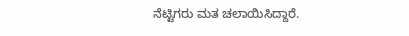ನೆಟ್ಟಿಗರು ಮತ ಚಲಾಯಿಸಿದ್ದಾರೆ.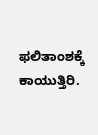ಫಲಿತಾಂಶಕ್ಕೆ ಕಾಯುತ್ತಿರಿ.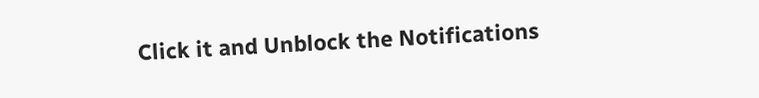Click it and Unblock the Notifications